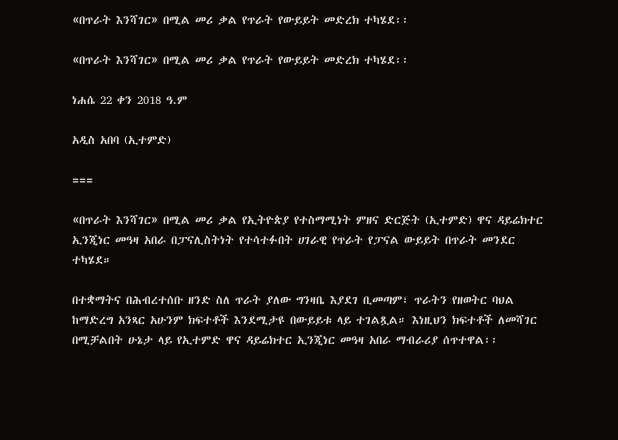«በጥራት እንሻገር» በሚል መሪ ቃል የጥራት የውይይት መድረክ ተካሄደ፡፡

«በጥራት እንሻገር» በሚል መሪ ቃል የጥራት የውይይት መድረክ ተካሄደ፡፡

ነሐሴ 22 ቀን 2018 ዓ.ም

አዲስ አበባ (ኢተምድ)

===

«በጥራት እንሻገር» በሚል መሪ ቃል የኢትዮጵያ የተስማሚነት ምዘና ድርጅት (ኢተምድ) ዋና ዳይሬክተር ኢንጂነር መዓዛ አበራ በፓናሊስትነት የተሳተፉበት ሀገራዊ የጥራት የፓናል ውይይት በጥራት መንደር ተካሄደ።

በተቋማትና በሕብረተሰቡ ዘንድ ስለ ጥራት ያለው ግንዛቤ እያደገ ቢመጣም፣ ጥራትን የዘወትር ባህል ከማድረግ አንጻር አሁንም ክፍተቶች እንደሚታዩ በውይይቱ ላይ ተገልጿል። እነዚህን ክፍተቶች ለመሻገር በሚቻልበት ሁኔታ ላይ የኢተምድ ዋና ዳይሬክተር ኢንጂነር መዓዛ አበራ ማብራሪያ ሰጥተዋል፡፡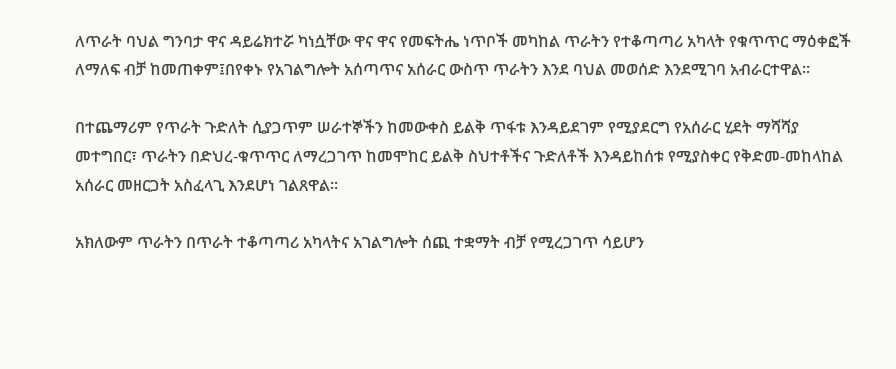ለጥራት ባህል ግንባታ ዋና ዳይሬክተሯ ካነሷቸው ዋና ዋና የመፍትሔ ነጥቦች መካከል ጥራትን የተቆጣጣሪ አካላት የቁጥጥር ማዕቀፎች ለማለፍ ብቻ ከመጠቀም፤በየቀኑ የአገልግሎት አሰጣጥና አሰራር ውስጥ ጥራትን እንደ ባህል መወሰድ እንደሚገባ አብራርተዋል።

በተጨማሪም የጥራት ጉድለት ሲያጋጥም ሠራተኞችን ከመውቀስ ይልቅ ጥፋቱ እንዳይደገም የሚያደርግ የአሰራር ሂደት ማሻሻያ መተግበር፣ ጥራትን በድህረ-ቁጥጥር ለማረጋገጥ ከመሞከር ይልቅ ስህተቶችና ጉድለቶች እንዳይከሰቱ የሚያስቀር የቅድመ-መከላከል አሰራር መዘርጋት አስፈላጊ እንደሆነ ገልጸዋል።

አክለውም ጥራትን በጥራት ተቆጣጣሪ አካላትና አገልግሎት ሰጪ ተቋማት ብቻ የሚረጋገጥ ሳይሆን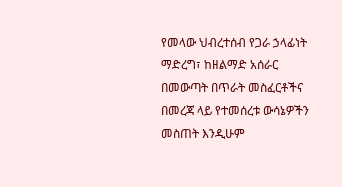የመላው ህብረተሰብ የጋራ ኃላፊነት ማድረግ፣ ከዘልማድ አሰራር በመውጣት በጥራት መስፈርቶችና በመረጃ ላይ የተመሰረቱ ውሳኔዎችን መስጠት እንዲሁም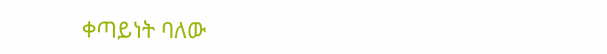ቀጣይነት ባለው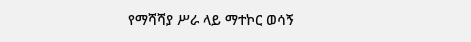የማሻሻያ ሥራ ላይ ማተኮር ወሳኝ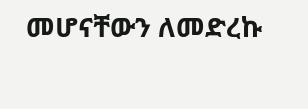መሆናቸውን ለመድረኩ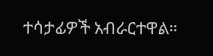ተሳታፊዎች አብራርተዋል።